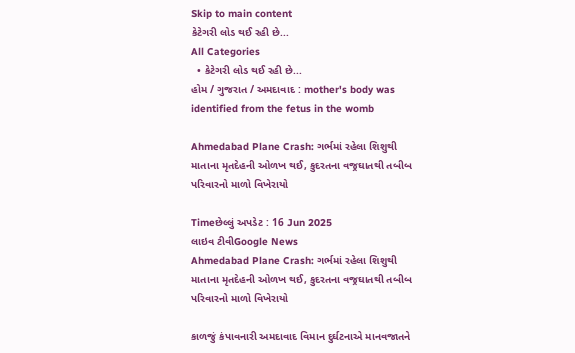Skip to main content
કેટેગરી લોડ થઈ રહી છે...
All Categories
  • કેટેગરી લોડ થઈ રહી છે...
હોમ / ગુજરાત / અમદાવાદ : mother's body was identified from the fetus in the womb

Ahmedabad Plane Crash: ગર્ભમાં રહેલા શિશુથી માતાના મૃતદેહની ઓળખ થઈ, કુદરતના વજ્રઘાતથી તબીબ પરિવારનો માળો વિખેરાયો

Timeછેલ્લું અપડેટ : 16 Jun 2025
લાઇવ ટીવીGoogle News
Ahmedabad Plane Crash: ગર્ભમાં રહેલા શિશુથી માતાના મૃતદેહની ઓળખ થઈ, કુદરતના વજ્રઘાતથી તબીબ પરિવારનો માળો વિખેરાયો

કાળજું કંપાવનારી અમદાવાદ વિમાન દુર્ઘટનાએ માનવજાતને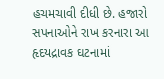હચમચાવી દીધી છે. હજારો સપનાઓને રાખ કરનારા આ હૃદયદ્રાવક ઘટનામાં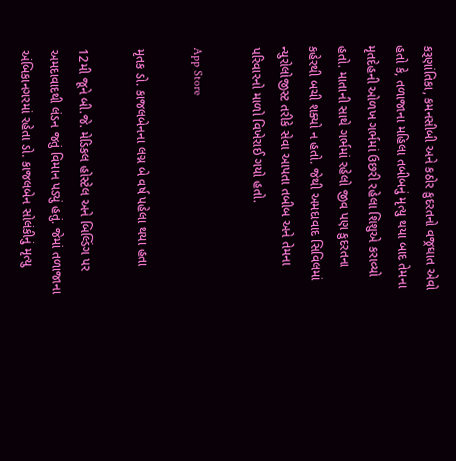કરૂણાંતિકા, કમનસીબી અને કઠોર કુદરતનો વજ્રઘાત એવો હતો કે, તળાજાના મહિલા તબીબનું મૃત્યુ થયા બાદ તેમના મૃતદેહની ઓળખ ગર્ભમાં ઉછરી રહેલા શિશુએ કરાવ્યો હતો. માતાની સાથે ગર્ભમાં રહેલો જીવ પણ કુદરતના કહેરથી બચી શક્યો ન હતો. જેથી અમદાવાદ સિવિલમાં ન્યુરોલોજીસ્ટ તરીકે સેવા આપતા તબીબ અને તેમના પરિવારનો માળો વિખેરાઈ ગયો હતો.

App Store

મૃતક ડો. કાજલબેનના લગ્ન બે વર્ષ પહેલા થયા હતા

12મી જૂને બી.જે. મેડિકલ હોસ્ટેલ અને બિલ્ડિંગ પર અમદાવાદથી લંડન જતું વિમાન પડ્યું હતું. જેમાં તળાજાના અંબિકાનગરમાં રહેતા ડો. કાજલબેન સોલંકીનું મૃત્યુ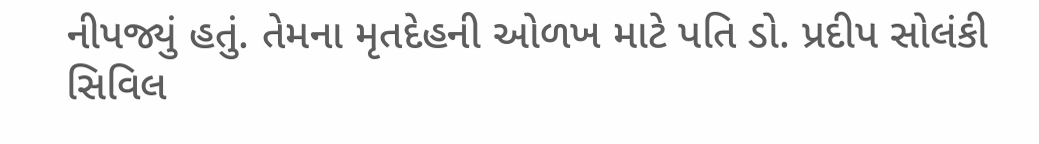નીપજ્યું હતું. તેમના મૃતદેહની ઓળખ માટે પતિ ડો. પ્રદીપ સોલંકી સિવિલ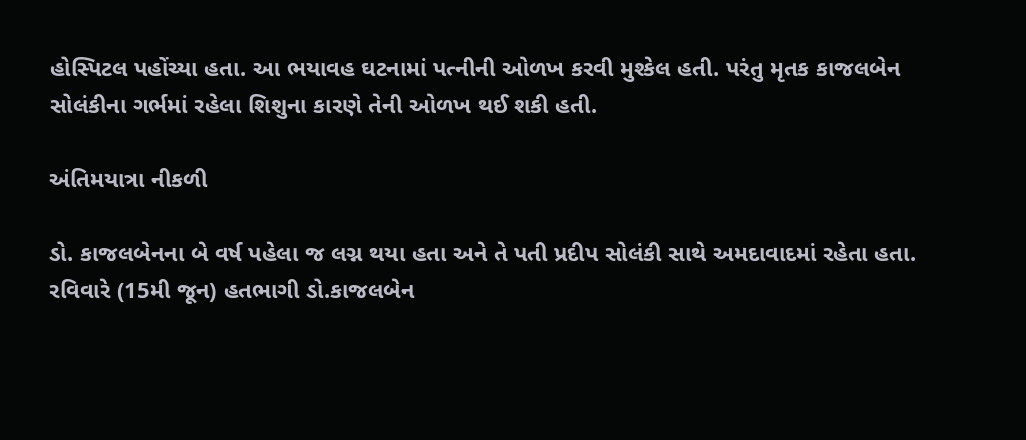હોસ્પિટલ પહોંચ્યા હતા. આ ભયાવહ ઘટનામાં પત્નીની ઓળખ કરવી મુશ્કેલ હતી. પરંતુ મૃતક કાજલબેન સોલંકીના ગર્ભમાં રહેલા શિશુના કારણે તેની ઓળખ થઈ શકી હતી.

અંતિમયાત્રા નીકળી

ડો. કાજલબેનના બે વર્ષ પહેલા જ લગ્ન થયા હતા અને તે પતી પ્રદીપ સોલંકી સાથે અમદાવાદમાં રહેતા હતા. રવિવારે (15મી જૂન) હતભાગી ડો.કાજલબેન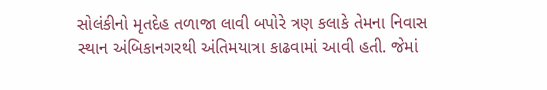સોલંકીનો મૃતદેહ તળાજા લાવી બપોરે ત્રણ કલાકે તેમના નિવાસ સ્થાન અંબિકાનગરથી અંતિમયાત્રા કાઢવામાં આવી હતી. જેમાં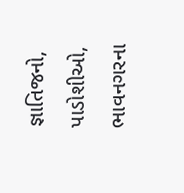જ્ઞાતિજનો, પાડોશીઓ, ભાવનગરના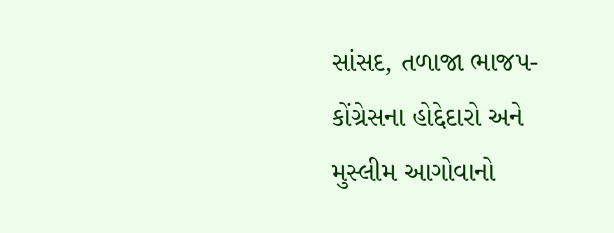સાંસદ, તળાજા ભાજપ-કોંગ્રેસના હોદ્દેદારો અને મુસ્લીમ આગોવાનો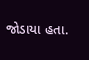જોડાયા હતા.